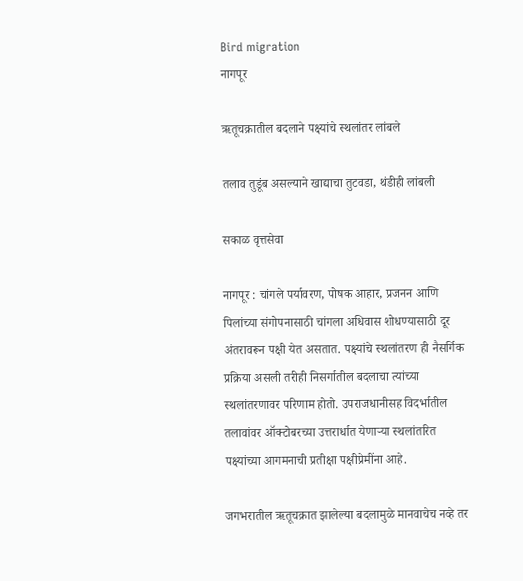Bird migration
नागपूर

ऋतूचक्रातील बदलाने पक्ष्यांचे स्थलांतर लांबले

तलाव तुडूंब असल्याने खाद्याचा तुटवडा, थंडीही लांबली

सकाळ वृत्तसेवा

नागपूर : चांगले पर्यावरण, पोषक आहार, प्रजनन आणि पिलांच्या संगोपनासाठी चांगला अधिवास शोधण्यासाठी दूर अंतरावरून पक्षी येत असतात. पक्ष्यांचे स्थलांतरण ही नैसर्गिक प्रक्रिया असली तरीही निसर्गातील बदलाचा त्यांच्या स्थलांतरणावर परिणाम होतो. उपराजधानीसह विदर्भातील तलावांवर ऑक्टोबरच्या उत्तरार्धात येणाऱ्या स्थलांतरित पक्ष्यांच्या आगमनाची प्रतीक्षा पक्षीप्रेमींना आहे.

जगभरातील ऋतूचक्रात झालेल्या बदलामुळे मानवाचेच नव्हे तर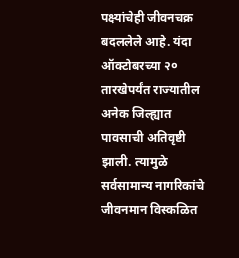पक्ष्यांचेही जीवनचक्र बदललेले आहे. यंदा ऑक्टोबरच्या २० तारखेपर्यंत राज्यातील अनेक जिल्ह्यात पावसाची अतिवृष्टी झाली. त्यामुळे सर्वसामान्य नागरिकांचे जीवनमान विस्कळित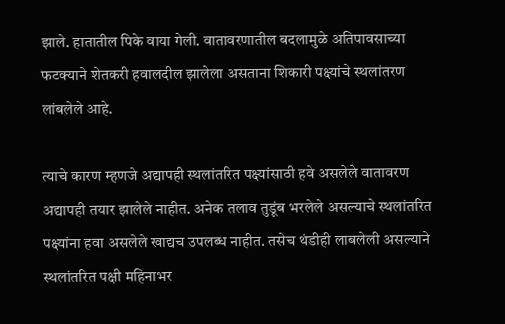झाले. हातातील पिके वाया गेली. वातावरणातील बदलामुळे अतिपावसाच्या फटक्याने शेतकरी हवालदील झालेला असताना शिकारी पक्ष्यांचे स्थलांतरण लांबलेले आहे.

त्याचे कारण म्हणजे अद्यापही स्थलांतरित पक्ष्यांसाठी हवे असलेले वातावरण अद्यापही तयार झालेले नाहीत. अनेक तलाव तुडूंब भरलेले असल्याचे स्थलांतरित पक्ष्यांना हवा असलेले खाद्यच उपलब्ध नाहीत. तसेच थंडीही लाबलेली असल्याने स्थलांतरित पक्षी महिनाभर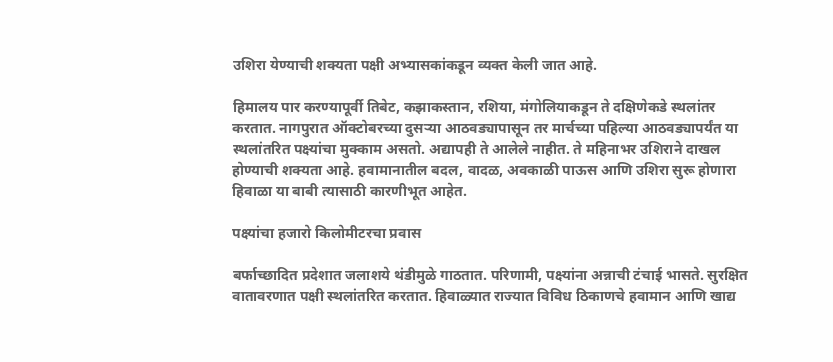उशिरा येण्याची शक्यता पक्षी अभ्यासकांकडून व्यक्त केली जात आहे.

हिमालय पार करण्यापूर्वी तिबेट, कझाकस्तान, रशिया, मंगोलियाकडून ते दक्षिणेकडे स्थलांतर करतात. नागपुरात ऑक्टोबरच्या दुसऱ्या आठवड्यापासून तर मार्चच्या पहिल्या आठवड्यापर्यंत या स्थलांतरित पक्ष्यांचा मुक्काम असतो. अद्यापही ते आलेले नाहीत. ते महिनाभर उशिराने दाखल होण्याची शक्यता आहे. हवामानातील बदल, वादळ, अवकाळी पाऊस आणि उशिरा सुरू होणारा हिवाळा या बाबी त्यासाठी कारणीभूत आहेत.

पक्ष्यांचा हजारो किलोमीटरचा प्रवास

बर्फाच्छादित प्रदेशात जलाशये थंडीमुळे गाठतात. परिणामी, पक्ष्यांना अन्नाची टंचाई भासते. सुरक्षित वातावरणात पक्षी स्थलांतरित करतात. हिवाळ्यात राज्यात विविध ठिकाणचे हवामान आणि खाद्य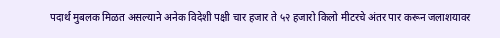पदार्थ मुबलक मिळत असल्याने अनेक विदेशी पक्षी चार हजार ते ५२ हजारो किलो मीटरचे अंतर पार करून जलाशयावर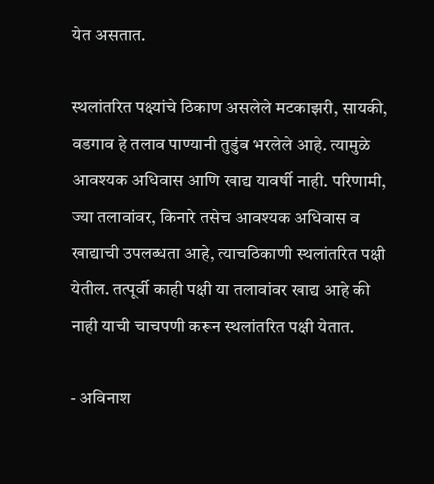येत असतात.

स्थलांतरित पक्ष्यांचे ठिकाण असलेले मटकाझरी, सायकी, वडगाव हे तलाव पाण्यानी तुडुंब भरलेले आहे. त्यामुळे आवश्यक अधिवास आणि खाद्य यावर्षी नाही. परिणामी, ज्या तलावांवर, किनारे तसेच आवश्यक अधिवास व खाद्याची उपलब्धता आहे, त्याचठिकाणी स्थलांतरित पक्षी येतील. तत्पूर्वी काही पक्षी या तलावांवर खाद्य आहे की नाही याची चाचपणी करून स्थलांतरित पक्षी येतात.

- अविनाश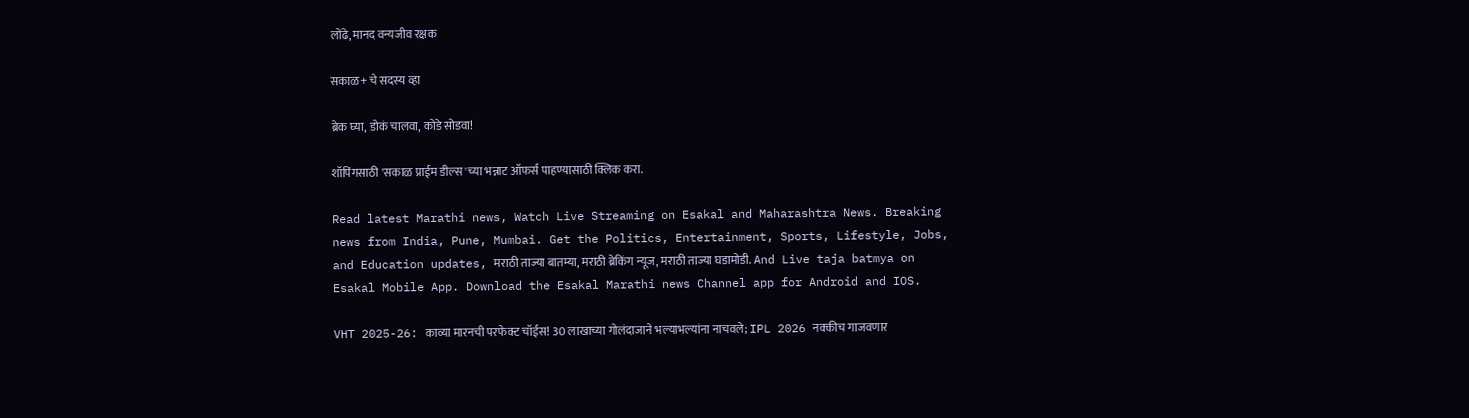लोंढे, मानद वन्यजीव रक्षक

सकाळ+ चे सदस्य व्हा

ब्रेक घ्या, डोकं चालवा, कोडे सोडवा!

शॉपिंगसाठी 'सकाळ प्राईम डील्स'च्या भन्नाट ऑफर्स पाहण्यासाठी क्लिक करा.

Read latest Marathi news, Watch Live Streaming on Esakal and Maharashtra News. Breaking news from India, Pune, Mumbai. Get the Politics, Entertainment, Sports, Lifestyle, Jobs, and Education updates, मराठी ताज्या बातम्या, मराठी ब्रेकिंग न्यूज, मराठी ताज्या घडामोडी. And Live taja batmya on Esakal Mobile App. Download the Esakal Marathi news Channel app for Android and IOS.

VHT 2025-26: काव्या मारनची परफेक्ट चॉईस! 30 लाखाच्या गोलंदाजाने भल्याभल्यांना नाचवले; IPL 2026 नक्कीच गाजवणार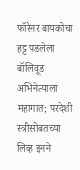फॉरेनर बायकोचा हट्ट पडलेला बॉलिवूड अभिनेत्याला महागात; परदेशी स्त्रीसोबतच्या लिव्ह इनने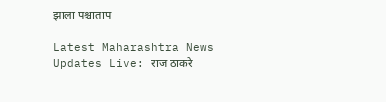झाला पश्चाताप

Latest Maharashtra News Updates Live: राज ठाकरे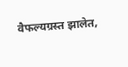वैफल्यग्रस्त झालेत,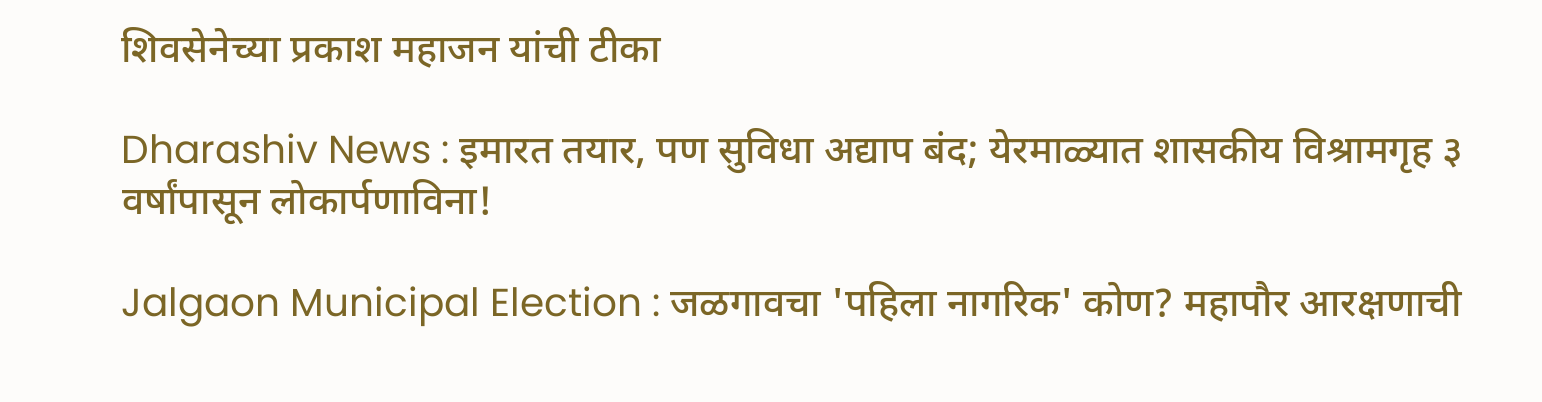शिवसेनेच्या प्रकाश महाजन यांची टीका

Dharashiv News : इमारत तयार, पण सुविधा अद्याप बंद; येरमाळ्यात शासकीय विश्रामगृह ३ वर्षांपासून लोकार्पणाविना!

Jalgaon Municipal Election : जळगावचा 'पहिला नागरिक' कोण? महापौर आरक्षणाची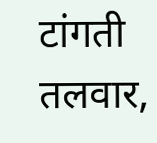टांगती तलवार,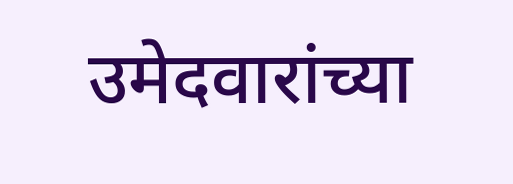उमेदवारांच्या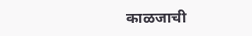काळजाची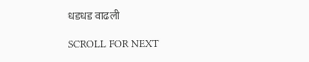धडधड वाढली

SCROLL FOR NEXT